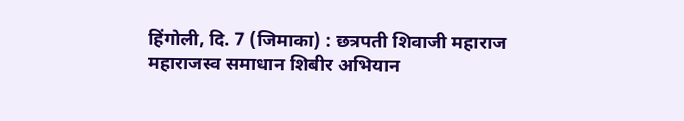हिंगोली, दि. 7 (जिमाका) : छत्रपती शिवाजी महाराज महाराजस्व समाधान शिबीर अभियान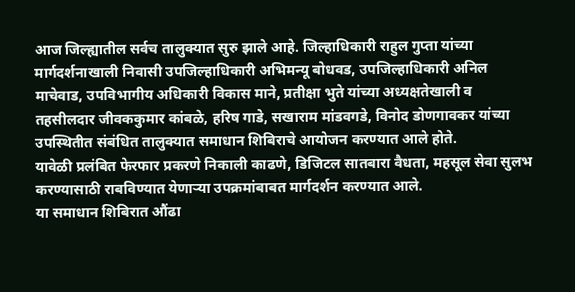आज जिल्ह्यातील सर्वच तालुक्यात सुरु झाले आहे. जिल्हाधिकारी राहुल गुप्ता यांच्या मार्गदर्शनाखाली निवासी उपजिल्हाधिकारी अभिमन्यू बोधवड, उपजिल्हाधिकारी अनिल माचेवाड, उपविभागीय अधिकारी विकास माने, प्रतीक्षा भुते यांच्या अध्यक्षतेखाली व तहसीलदार जीवककुमार कांबळे, हरिष गाडे, सखाराम मांडवगडे, विनोद डोणगावकर यांच्या उपस्थितीत संबंधित तालुक्यात समाधान शिबिराचे आयोजन करण्यात आले होते.
यावेळी प्रलंबित फेरफार प्रकरणे निकाली काढणे, डिजिटल सातबारा वैधता, महसूल सेवा सुलभ करण्यासाठी राबविण्यात येणाऱ्या उपक्रमांबाबत मार्गदर्शन करण्यात आले.
या समाधान शिबिरात औंढा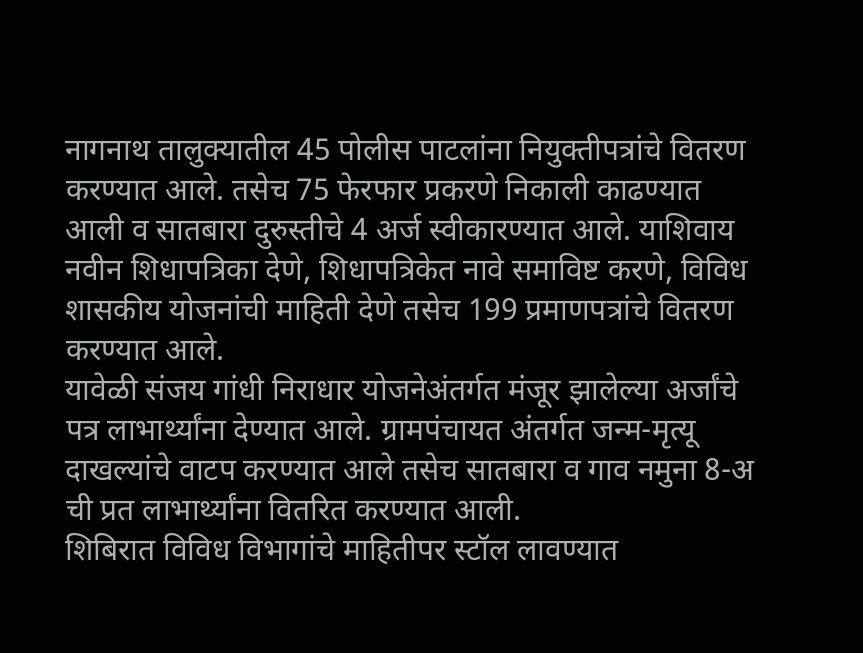नागनाथ तालुक्यातील 45 पोलीस पाटलांना नियुक्तीपत्रांचे वितरण करण्यात आले. तसेच 75 फेरफार प्रकरणे निकाली काढण्यात आली व सातबारा दुरुस्तीचे 4 अर्ज स्वीकारण्यात आले. याशिवाय नवीन शिधापत्रिका देणे, शिधापत्रिकेत नावे समाविष्ट करणे, विविध शासकीय योजनांची माहिती देणे तसेच 199 प्रमाणपत्रांचे वितरण करण्यात आले.
यावेळी संजय गांधी निराधार योजनेअंतर्गत मंजूर झालेल्या अर्जांचे पत्र लाभार्थ्यांना देण्यात आले. ग्रामपंचायत अंतर्गत जन्म-मृत्यू दाखल्यांचे वाटप करण्यात आले तसेच सातबारा व गाव नमुना 8-अ ची प्रत लाभार्थ्यांना वितरित करण्यात आली.
शिबिरात विविध विभागांचे माहितीपर स्टॉल लावण्यात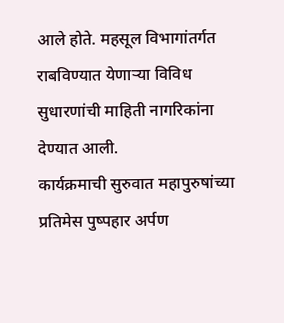आले होते. महसूल विभागांतर्गत राबविण्यात येणाऱ्या विविध सुधारणांची माहिती नागरिकांना देण्यात आली.
कार्यक्रमाची सुरुवात महापुरुषांच्या प्रतिमेस पुष्पहार अर्पण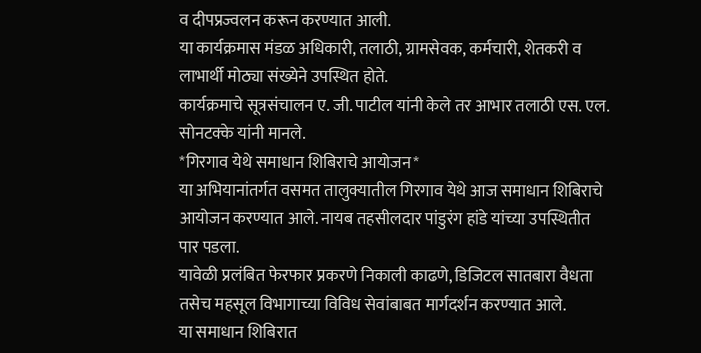व दीपप्रज्वलन करून करण्यात आली.
या कार्यक्रमास मंडळ अधिकारी, तलाठी, ग्रामसेवक, कर्मचारी, शेतकरी व लाभार्थी मोठ्या संख्येने उपस्थित होते.
कार्यक्रमाचे सूत्रसंचालन ए. जी. पाटील यांनी केले तर आभार तलाठी एस. एल. सोनटक्के यांनी मानले.
*गिरगाव येथे समाधान शिबिराचे आयोजन*
या अभियानांतर्गत वसमत तालुक्यातील गिरगाव येथे आज समाधान शिबिराचे आयोजन करण्यात आले. नायब तहसीलदार पांडुरंग हांडे यांच्या उपस्थितीत पार पडला.
यावेळी प्रलंबित फेरफार प्रकरणे निकाली काढणे, डिजिटल सातबारा वैधता तसेच महसूल विभागाच्या विविध सेवांबाबत मार्गदर्शन करण्यात आले.
या समाधान शिबिरात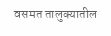वसमत तालुक्यातील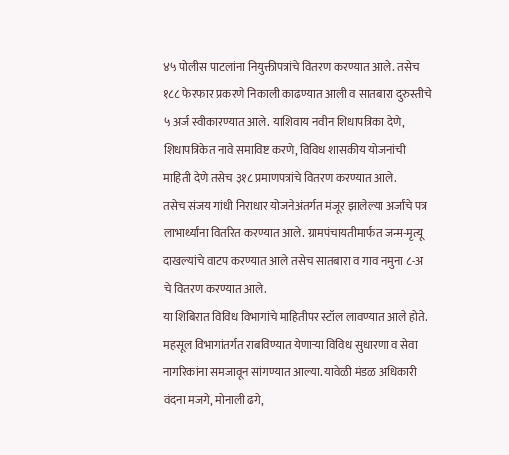४५ पोलीस पाटलांना नियुक्तीपत्रांचे वितरण करण्यात आले. तसेच १८८ फेरफार प्रकरणे निकाली काढण्यात आली व सातबारा दुरुस्तीचे ५ अर्ज स्वीकारण्यात आले. याशिवाय नवीन शिधापत्रिका देणे, शिधापत्रिकेत नावे समाविष्ट करणे, विविध शासकीय योजनांची माहिती देणे तसेच ३१८ प्रमाणपत्रांचे वितरण करण्यात आले.
तसेच संजय गांधी निराधार योजनेअंतर्गत मंजूर झालेल्या अर्जांचे पत्र लाभार्थ्यांना वितरित करण्यात आले. ग्रामपंचायतीमार्फत जन्म-मृत्यू दाखल्यांचे वाटप करण्यात आले तसेच सातबारा व गाव नमुना ८-अ चे वितरण करण्यात आले.
या शिबिरात विविध विभागांचे माहितीपर स्टॉल लावण्यात आले होते. महसूल विभागांतर्गत राबविण्यात येणाऱ्या विविध सुधारणा व सेवा नागरिकांना समजावून सांगण्यात आल्या. यावेळी मंडळ अधिकारी वंदना मजगे, मोनाली ढगे,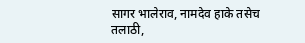सागर भालेराव, नामदेव हाके तसेच तलाठी,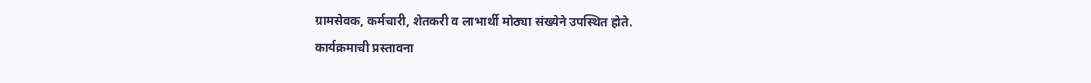ग्रामसेवक, कर्मचारी, शेतकरी व लाभार्थी मोठ्या संख्येने उपस्थित होते.
कार्यक्रमाची प्रस्तावना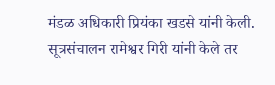मंडळ अधिकारी प्रियंका खडसे यांनी केली. सूत्रसंचालन रामेश्वर गिरी यांनी केले तर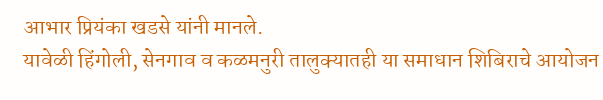आभार प्रियंका खडसे यांनी मानले.
यावेळी हिंगोली, सेनगाव व कळमनुरी तालुक्यातही या समाधान शिबिराचे आयोजन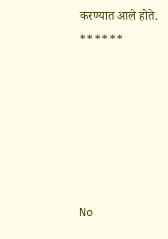करण्यात आले होते.
******






No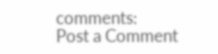comments:
Post a Comment